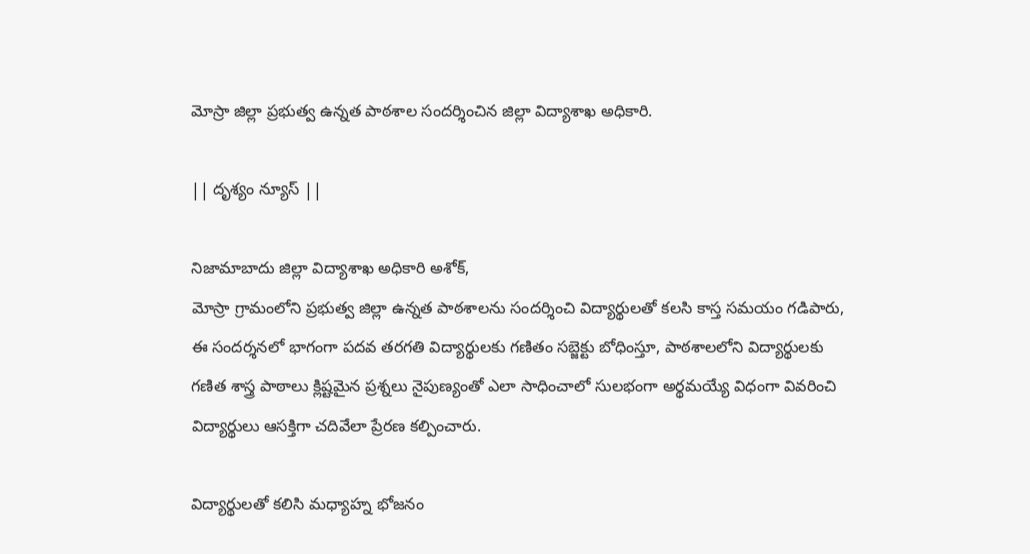మోస్రా జిల్లా ప్రభుత్వ ఉన్నత పాఠశాల సందర్శించిన జిల్లా విద్యాశాఖ అధికారి.

|| దృశ్యం న్యూస్ ||

నిజామాబాదు జిల్లా విద్యాశాఖ అధికారి అశోక్,
మోస్రా గ్రామంలోని ప్రభుత్వ జిల్లా ఉన్నత పాఠశాలను సందర్శించి విద్యార్థులతో కలసి కాస్త సమయం గడిపారు,
ఈ సందర్శనలో భాగంగా పదవ తరగతి విద్యార్థులకు గణితం సబ్జెక్టు బోధింస్తూ, పాఠశాలలోని విద్యార్థులకు గణిత శాస్త్ర పాఠాలు క్లిష్టమైన ప్రశ్నలు నైపుణ్యంతో ఎలా సాధించాలో సులభంగా అర్థమయ్యే విధంగా వివరించి విద్యార్థులు ఆసక్తిగా చదివేలా ప్రేరణ కల్పించారు.

విద్యార్థులతో కలిసి మధ్యాహ్న భోజనం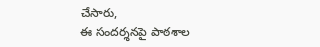చేసారు,
ఈ సందర్శనపై పాఠశాల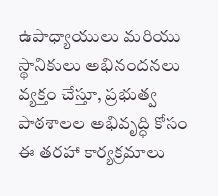ఉపాధ్యాయులు మరియు స్థానికులు అభినందనలు వ్యక్తం చేస్తూ, ప్రభుత్వ పాఠశాలల అభివృద్ధి కోసం ఈ తరహా కార్యక్రమాలు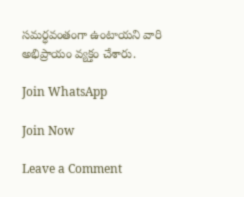సమర్ధవంతంగా ఉంటాయని వారి అభిప్రాయం వ్యక్తం చేశారు.

Join WhatsApp

Join Now

Leave a Comment